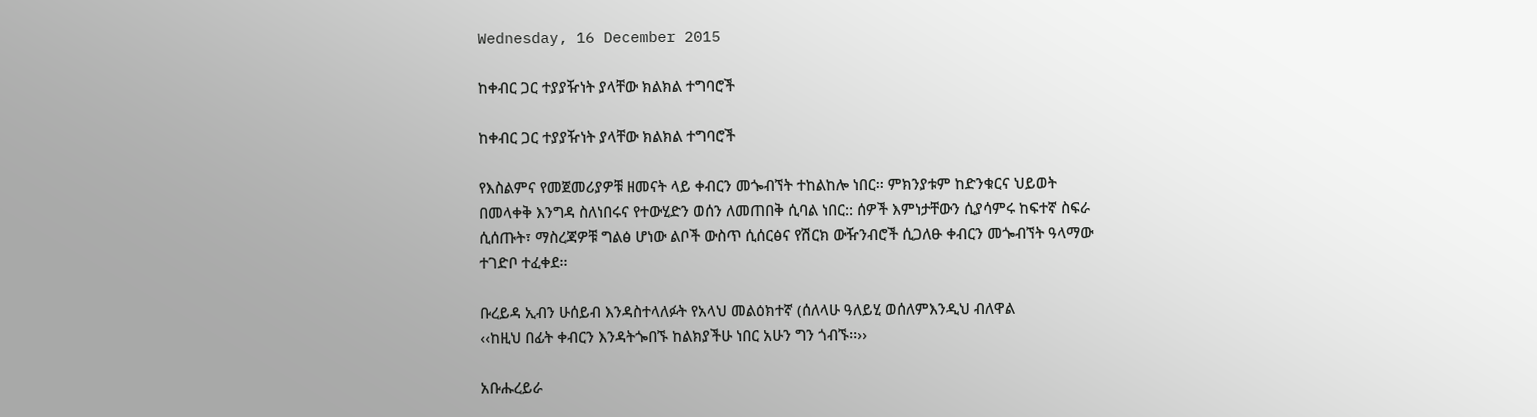Wednesday, 16 December 2015

ከቀብር ጋር ተያያዥነት ያላቸው ክልክል ተግባሮች

ከቀብር ጋር ተያያዥነት ያላቸው ክልክል ተግባሮች

የእስልምና የመጀመሪያዎቹ ዘመናት ላይ ቀብርን መጐብኘት ተከልከሎ ነበር፡፡ ምክንያቱም ከድንቁርና ህይወት በመላቀቅ እንግዳ ስለነበሩና የተውሂድን ወሰን ለመጠበቅ ሲባል ነበር:: ሰዎች እምነታቸውን ሲያሳምሩ ከፍተኛ ስፍራ ሲሰጡት፣ ማስረጃዎቹ ግልፅ ሆነው ልቦች ውስጥ ሲሰርፅና የሽርክ ውዥንብሮች ሲጋለፁ ቀብርን መጐብኘት ዓላማው ተገድቦ ተፈቀደ፡፡

ቡረይዳ ኢብን ሁሰይብ እንዳስተላለፉት የአላህ መልዕክተኛ (ሰለላሁ ዓለይሂ ወሰለምእንዲህ ብለዋል
‹‹ከዚህ በፊት ቀብርን እንዳትጐበኙ ከልክያችሁ ነበር አሁን ግን ጎብኙ፡፡››

አቡሑረይራ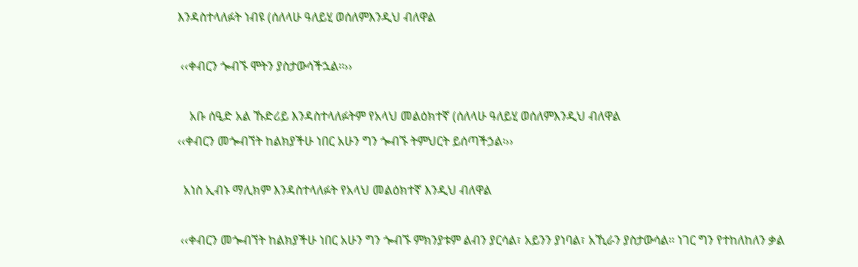እንዳስተላለፉት ነብዩ (ሰለላሁ ዓለይሂ ወሰለምእንዲህ ብለዋል

 ‹‹ቀብርን ጐብኙ ሞትን ያስታውሳችኋል፡፡››

    አቡ ሰዒድ አል ኹድሪይ እንዳስተላለፉትም የአላህ መልዕክተኛ (ሰለላሁ ዓለይሂ ወሰለምእንዲህ ብለዋል
‹‹ቀብርን መጐብኘት ከልክያችሁ ነበር አሁን ግን ጐብኙ ትምህርት ይሰጣችኃል፡››

  አነስ ኢብኑ ማሊክም እንዳስተላለፉት የአላህ መልዕክተኛ እንዲህ ብለዋል

 ‹‹ቀብርን መጐብኘት ከልክያችሁ ነበር አሁን ግን ጐብኙ ምክንያቱም ልብን ያርሳል፣ አይንን ያነባል፣ አኺራን ያስታውሳል፡፡ ነገር ግን የተከለከለን ቃል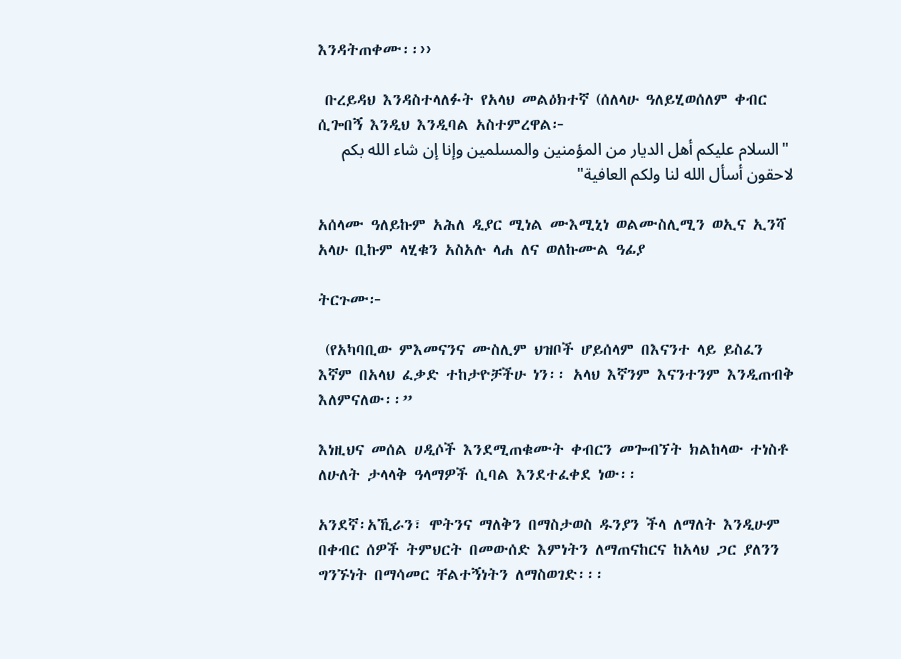እንዳትጠቀሙ፡፡››

 ቡረይዳህ እንዳስተላለፉት የአላህ መልዕክተኛ (ሰለላሁ ዓለይሂወሰለም ቀብር ሲጐበኝ እንዲህ እንዲባል አስተምረዋል፦
 "السلام عليكم أهل الديار من المؤمنين والمسلمين وإنا إن شاء الله بكم لاحقون أسأل الله لنا ولكم العافية"

አሰላሙ ዓለይኩም አሕለ ዲያር ሚነል ሙእሚኒነ ወልሙስሊሚን ወኢና ኢንሻ አላሁ ቢኩም ላሂቁን አስአሉ ላሐ ለና ወለኩሙል ዓፊያ

ትርጉሙ፦

 (የአካባቢው ምእመናንና ሙስሊም ህዝቦች ሆይሰላም በእናንተ ላይ ይስፈን እኛም በአላህ ፈቃድ ተከታዮቻችሁ ነን፡፡ አላህ እኛንም እናንተንም እንዲጠብቅ እለምናለው፡፡”

እነዚህና መሰል ሀዲሶች እንደሚጠቁሙት ቀብርን መጐብኘት ክልከላው ተነስቶ ለሁለት ታላላቅ ዓላማዎች ሲባል እንደተፈቀደ ነው፡፡

አንደኛ፡አኺራን፣ ሞትንና ማለቅን በማስታወስ ዱንያን ችላ ለማለት እንዲሁም በቀብር ሰዎች ትምህርት በመውሰድ እምነትን ለማጠናከርና ከአላህ ጋር ያለንን ግንኙነት በማሳመር ቸልተኝነትን ለማስወገድ፡፡፡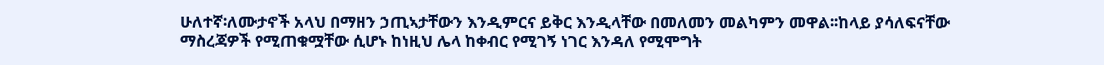ሁለተኛ፡ለሙታኖች አላህ በማዘን ኃጢኣታቸውን እንዲምርና ይቅር እንዲላቸው በመለመን መልካምን መዋል፡፡ከላይ ያሳለፍናቸው ማስረጃዎች የሚጠቁሟቸው ሲሆኑ ከነዚህ ሌላ ከቀብር የሚገኝ ነገር እንዳለ የሚሞግት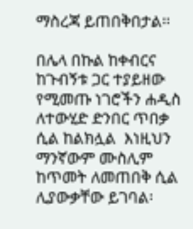ማስረጃ ይጠበቅበታል፡፡

በሌላ በኩል ከቀብርና ከጉብኝቱ ጋር ተያይዘው የሚመጡ ነገሮችን ሐዲስ ለተውሂድ ድንበር ጥበቃ ሲል ከልክሏል  እነዚህን ማንኛውም ሙስሊም ከጥመት ለመጠበቅ ሲል ሊያውቃቸው ይገባል፡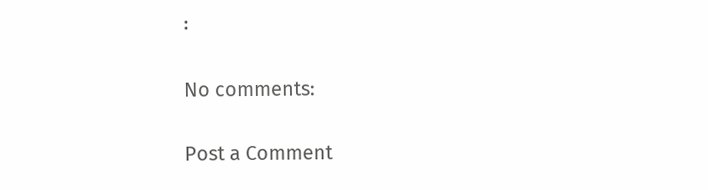፡

No comments:

Post a Comment